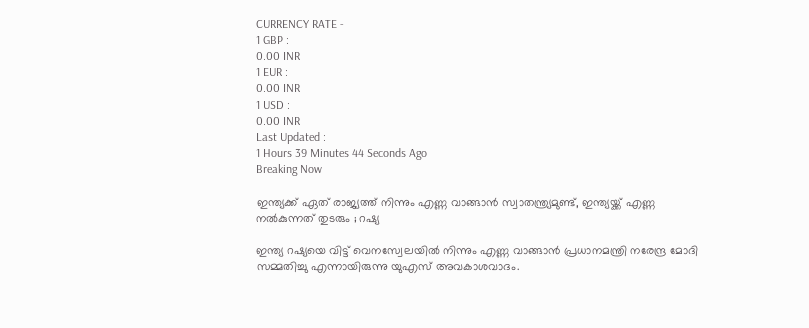CURRENCY RATE -
1 GBP :
0.00 INR
1 EUR :
0.00 INR
1 USD :
0.00 INR
Last Updated :
1 Hours 39 Minutes 44 Seconds Ago
Breaking Now

ഇന്ത്യക്ക് ഏത് രാജ്യത്ത് നിന്നും എണ്ണ വാങ്ങാന്‍ സ്വാതന്ത്ര്യമുണ്ട്, ഇന്ത്യയ്ക്ക് എണ്ണ നല്‍കുന്നത് തുടരും ; റഷ്യ

ഇന്ത്യ റഷ്യയെ വിട്ട് വെനസ്വേലയില്‍ നിന്നും എണ്ണ വാങ്ങാന്‍ പ്രധാനമന്ത്രി നരേന്ദ്ര മോദി സമ്മതിച്ചു എന്നായിരുന്നു യുഎസ് അവകാശവാദം.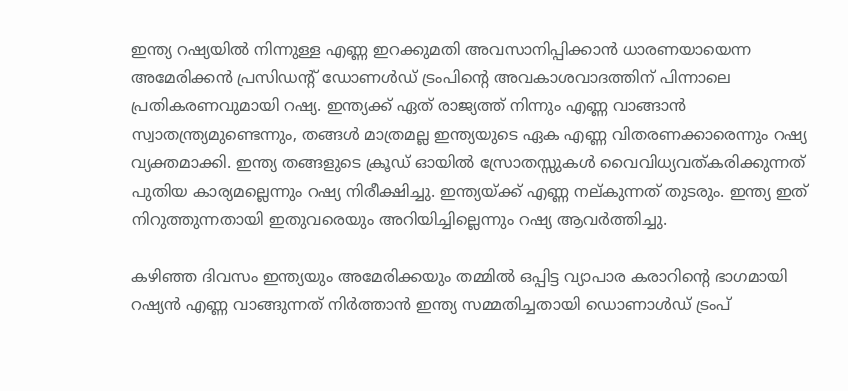ഇന്ത്യ റഷ്യയില്‍ നിന്നുള്ള എണ്ണ ഇറക്കുമതി അവസാനിപ്പിക്കാന്‍ ധാരണയായെന്ന അമേരിക്കന്‍ പ്രസിഡന്റ് ഡോണള്‍ഡ് ട്രംപിന്റെ അവകാശവാദത്തിന് പിന്നാലെ പ്രതികരണവുമായി റഷ്യ. ഇന്ത്യക്ക് ഏത് രാജ്യത്ത് നിന്നും എണ്ണ വാങ്ങാന്‍ സ്വാതന്ത്ര്യമുണ്ടെന്നും, തങ്ങള്‍ മാത്രമല്ല ഇന്ത്യയുടെ ഏക എണ്ണ വിതരണക്കാരെന്നും റഷ്യ വ്യക്തമാക്കി. ഇന്ത്യ തങ്ങളുടെ ക്രൂഡ് ഓയില്‍ സ്രോതസ്സുകള്‍ വൈവിധ്യവത്കരിക്കുന്നത് പുതിയ കാര്യമല്ലെന്നും റഷ്യ നിരീക്ഷിച്ചു. ഇന്ത്യയ്ക്ക് എണ്ണ നല്കുന്നത് തുടരും. ഇന്ത്യ ഇത് നിറുത്തുന്നതായി ഇതുവരെയും അറിയിച്ചില്ലെന്നും റഷ്യ ആവര്‍ത്തിച്ചു.

കഴിഞ്ഞ ദിവസം ഇന്ത്യയും അമേരിക്കയും തമ്മില്‍ ഒപ്പിട്ട വ്യാപാര കരാറിന്റെ ഭാഗമായി റഷ്യന്‍ എണ്ണ വാങ്ങുന്നത് നിര്‍ത്താന്‍ ഇന്ത്യ സമ്മതിച്ചതായി ഡൊണാള്‍ഡ് ട്രംപ്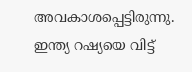അവകാശപ്പെട്ടിരുന്നു. ഇന്ത്യ റഷ്യയെ വിട്ട്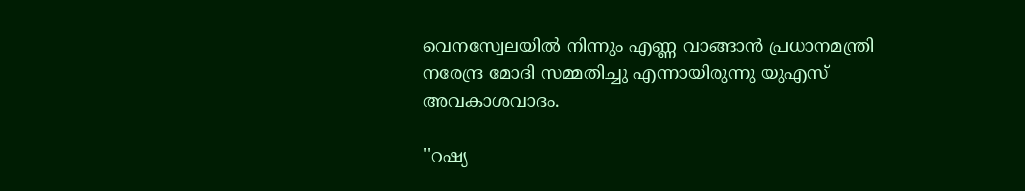വെനസ്വേലയില്‍ നിന്നും എണ്ണ വാങ്ങാന്‍ പ്രധാനമന്ത്രി നരേന്ദ്ര മോദി സമ്മതിച്ചു എന്നായിരുന്നു യുഎസ് അവകാശവാദം.

''റഷ്യ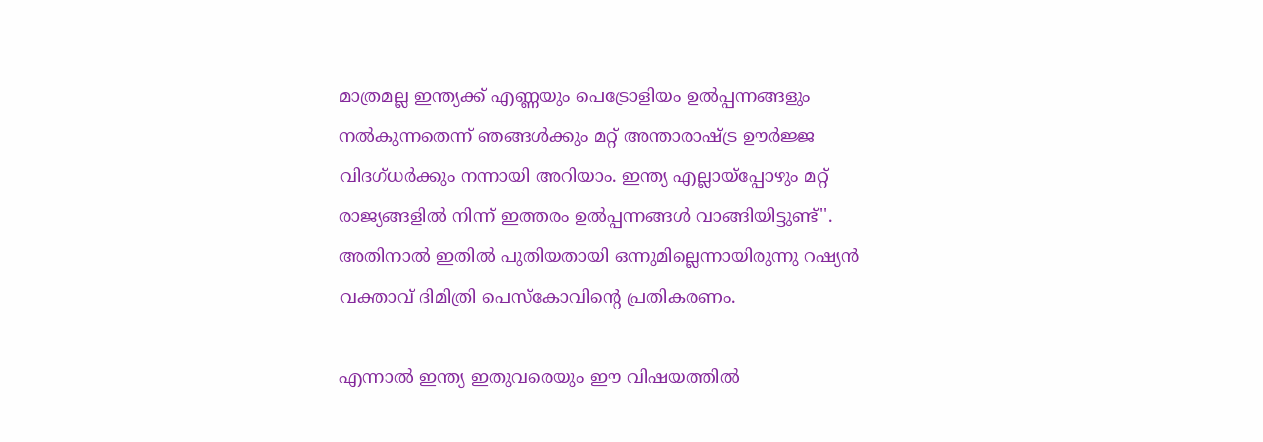മാത്രമല്ല ഇന്ത്യക്ക് എണ്ണയും പെട്രോളിയം ഉല്‍പ്പന്നങ്ങളും നല്‍കുന്നതെന്ന് ഞങ്ങള്‍ക്കും മറ്റ് അന്താരാഷ്ട്ര ഊര്‍ജ്ജ വിദഗ്ധര്‍ക്കും നന്നായി അറിയാം. ഇന്ത്യ എല്ലായ്‌പ്പോഴും മറ്റ് രാജ്യങ്ങളില്‍ നിന്ന് ഇത്തരം ഉല്‍പ്പന്നങ്ങള്‍ വാങ്ങിയിട്ടുണ്ട്''. അതിനാല്‍ ഇതില്‍ പുതിയതായി ഒന്നുമില്ലെന്നായിരുന്നു റഷ്യന്‍ വക്താവ് ദിമിത്രി പെസ്‌കോവിന്റെ പ്രതികരണം.

എന്നാല്‍ ഇന്ത്യ ഇതുവരെയും ഈ വിഷയത്തില്‍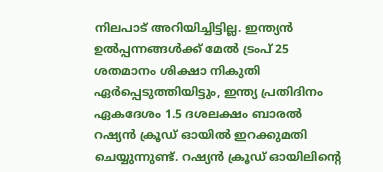നിലപാട് അറിയിച്ചിട്ടില്ല. ഇന്ത്യന്‍ ഉല്‍പ്പന്നങ്ങള്‍ക്ക് മേല്‍ ട്രംപ് 25 ശതമാനം ശിക്ഷാ നികുതി ഏര്‍പ്പെടുത്തിയിട്ടും, ഇന്ത്യ പ്രതിദിനം ഏകദേശം 1.5 ദശലക്ഷം ബാരല്‍ റഷ്യന്‍ ക്രൂഡ് ഓയില്‍ ഇറക്കുമതി ചെയ്യുന്നുണ്ട്. റഷ്യന്‍ ക്രൂഡ് ഓയിലിന്റെ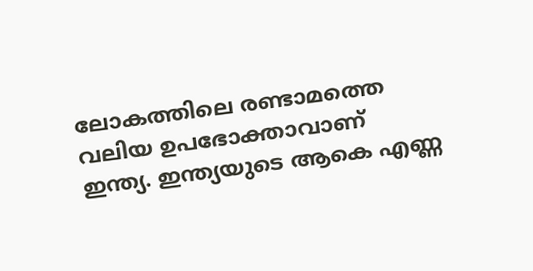ലോകത്തിലെ രണ്ടാമത്തെ വലിയ ഉപഭോക്താവാണ് ഇന്ത്യ. ഇന്ത്യയുടെ ആകെ എണ്ണ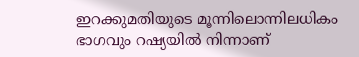ഇറക്കുമതിയുടെ മൂന്നിലൊന്നിലധികം ഭാഗവും റഷ്യയില്‍ നിന്നാണ്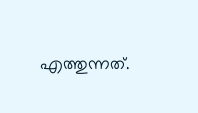എത്തുന്നത്.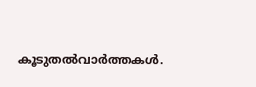കൂടുതല്‍വാര്‍ത്തകള്‍.